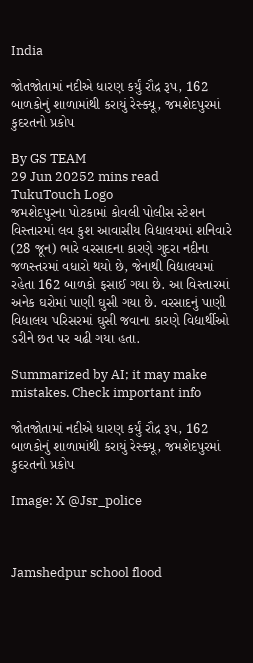India

જોતજોતામાં નદીએ ધારણ કર્યું રૌદ્ર રૂપ, 162 બાળકોનું શાળામાંથી કરાયું રેસ્ક્યૂ, જમશેદપુરમાં કુદરતનો પ્રકોપ

By GS TEAM
29 Jun 20252 mins read
TukuTouch Logo
જમશેદપુરના પોટકામાં કોવલી પોલીસ સ્ટેશન વિસ્તારમાં લવ કુશ આવાસીય વિદ્યાલયમાં શનિવારે (28 જૂન) ભારે વરસાદના કારણે ગુદરા નદીના જળસ્તરમાં વધારો થયો છે, જેનાથી વિદ્યાલયમાં રહેતા 162 બાળકો ફસાઈ ગયા છે. આ વિસ્તારમાં અનેક ઘરોમાં પાણી ઘુસી ગયા છે. વરસાદનું પાણી વિદ્યાલય પરિસરમાં ઘુસી જવાના કારણે વિદ્યાર્થીઓ ડરીને છત પર ચઢી ગયા હતા.

Summarized by AI; it may make mistakes. Check important info

જોતજોતામાં નદીએ ધારણ કર્યું રૌદ્ર રૂપ, 162 બાળકોનું શાળામાંથી કરાયું રેસ્ક્યૂ, જમશેદપુરમાં કુદરતનો પ્રકોપ

Image: X @Jsr_police



Jamshedpur school flood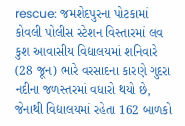rescue: જમશેદપુરના પોટકામાં કોવલી પોલીસ સ્ટેશન વિસ્તારમાં લવ કુશ આવાસીય વિદ્યાલયમાં શનિવારે (28 જૂન) ભારે વરસાદના કારણે ગુદરા નદીના જળસ્તરમાં વધારો થયો છે, જેનાથી વિદ્યાલયમાં રહેતા 162 બાળકો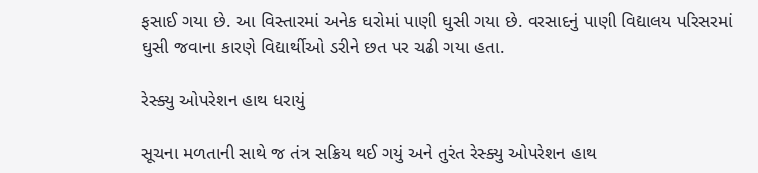ફસાઈ ગયા છે. આ વિસ્તારમાં અનેક ઘરોમાં પાણી ઘુસી ગયા છે. વરસાદનું પાણી વિદ્યાલય પરિસરમાં ઘુસી જવાના કારણે વિદ્યાર્થીઓ ડરીને છત પર ચઢી ગયા હતા.

રેસ્ક્યુ ઓપરેશન હાથ ધરાયું

સૂચના મળતાની સાથે જ તંત્ર સક્રિય થઈ ગયું અને તુરંત રેસ્ક્યુ ઓપરેશન હાથ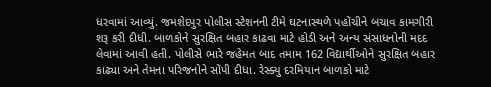ધરવામાં આવ્યું. જમશેદપુર પોલીસ સ્ટેશનની ટીમે ઘટનાસ્થળે પહોંચીને બચાવ કામગીરી શરૂ કરી દીધી. બાળકોને સુરક્ષિત બહાર કાઢવા માટે હોડી અને અન્ય સંસાધનોની મદદ લેવામાં આવી હતી. પોલીસે ભારે જહેમત બાદ તમામ 162 વિદ્યાર્થીઓને સુરક્ષિત બહાર કાઢ્યા અને તેમના પરિજનોને સોંપી દીધા. રેસ્ક્યુ દરમિયાન બાળકો માટે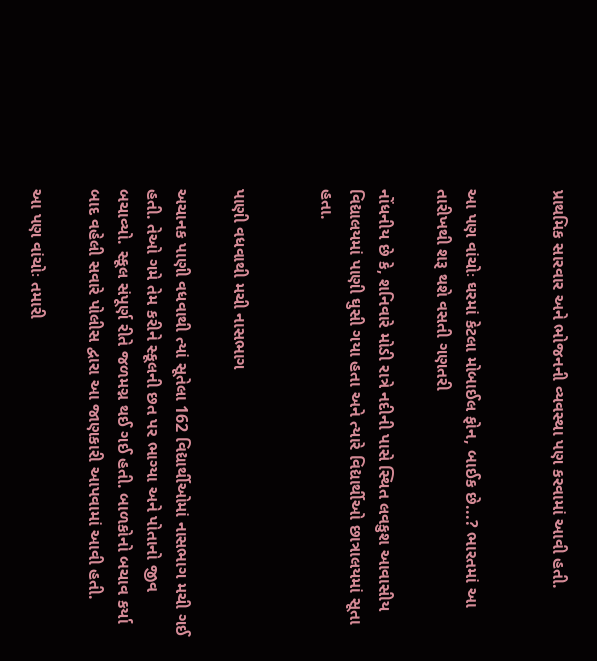પ્રાથમિક સારવાર અને ભોજનની વ્યવસ્થા પણ કરવામાં આવી હતી.


આ પણ વાંચોઃ ઘરમાં કેટલા મોબાઈલ ફોન, બાઈક છે...? ભારતમાં આ તારીખથી શરૂ થશે વસતી ગણતરી

નોંધનીય છે કે, શનિવારે મોડી રાત્રે નદીની પાસે સ્થિત લવકુશ આવાસીય વિદ્યાલયમાં પાણી ઘુસી ગયા હતા અને ત્યારે વિદ્યાર્થીઓ છાત્રાલયમાં સૂતા હતા.


પાણી વધવાથી મચી નાસભાગ

અચાનક પાણી વધવાથી ત્યાં સૂતેલા 162 વિદ્યાર્થીઓમાં નાસભાગ મચી ગઈ હતી. તેઓ ગમે તેમ કરીને સ્કૂલની છત પર ભાગ્યા અને પોતાનો જીવ બચાવ્યો. સ્કૂલ સંપૂર્ણ રીતે જળમગ્ન થઈ ગઈ હતી. બાળકોનો બચાવ કર્યા બાદ વહેલી સવારે પોલીસ દ્વારા આ જાણકારી આપવામાં આવી હતી.

આ પણ વાંચોઃ તમારી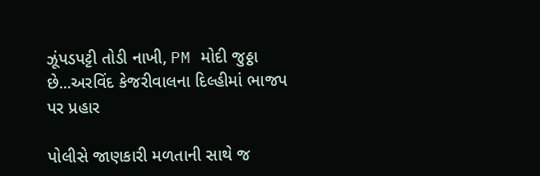ઝૂંપડપટ્ટી તોડી નાખી, PM મોદી જુઠ્ઠા છે...અરવિંદ કેજરીવાલના દિલ્હીમાં ભાજપ પર પ્રહાર

પોલીસે જાણકારી મળતાની સાથે જ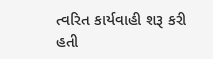ત્વરિત કાર્યવાહી શરૂ કરી હતી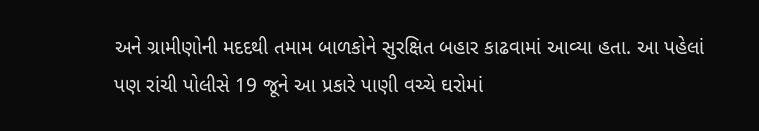અને ગ્રામીણોની મદદથી તમામ બાળકોને સુરક્ષિત બહાર કાઢવામાં આવ્યા હતા. આ પહેલાં પણ રાંચી પોલીસે 19 જૂને આ પ્રકારે પાણી વચ્ચે ઘરોમાં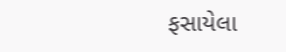ફસાયેલા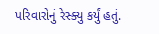પરિવારોનું રેસ્ક્યુ કર્યું હતું.